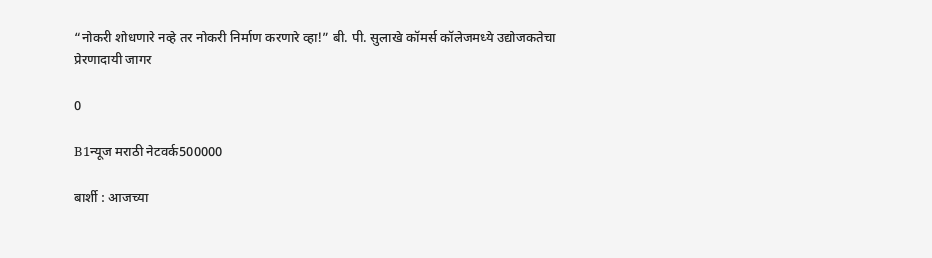“नोकरी शोधणारे नव्हे तर नोकरी निर्माण करणारे व्हा!” बी. पी. सुलाखे कॉमर्स कॉलेजमध्ये उद्योजकतेचा प्रेरणादायी जागर

0

B1न्यूज मराठी नेटवर्क500000

बार्शी : आजच्या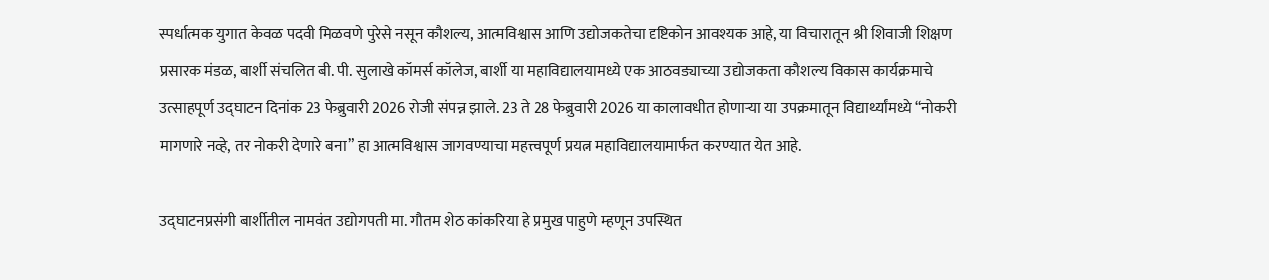स्पर्धात्मक युगात केवळ पदवी मिळवणे पुरेसे नसून कौशल्य, आत्मविश्वास आणि उद्योजकतेचा दृष्टिकोन आवश्यक आहे, या विचारातून श्री शिवाजी शिक्षण प्रसारक मंडळ, बार्शी संचलित बी. पी. सुलाखे कॉमर्स कॉलेज, बार्शी या महाविद्यालयामध्ये एक आठवड्याच्या उद्योजकता कौशल्य विकास कार्यक्रमाचे उत्साहपूर्ण उद्घाटन दिनांक 23 फेब्रुवारी 2026 रोजी संपन्न झाले. 23 ते 28 फेब्रुवारी 2026 या कालावधीत होणाऱ्या या उपक्रमातून विद्यार्थ्यांमध्ये “नोकरी मागणारे नव्हे, तर नोकरी देणारे बना” हा आत्मविश्वास जागवण्याचा महत्त्वपूर्ण प्रयत्न महाविद्यालयामार्फत करण्यात येत आहे.

उद्घाटनप्रसंगी बार्शीतील नामवंत उद्योगपती मा. गौतम शेठ कांकरिया हे प्रमुख पाहुणे म्हणून उपस्थित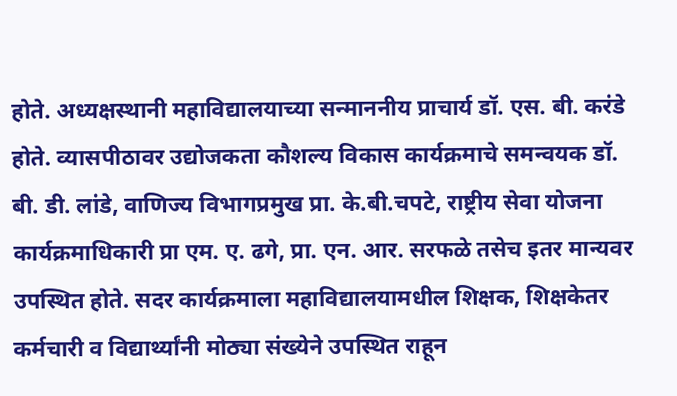होते. अध्यक्षस्थानी महाविद्यालयाच्या सन्माननीय प्राचार्य डॉ. एस. बी. करंडे होते. व्यासपीठावर उद्योजकता कौशल्य विकास कार्यक्रमाचे समन्वयक डॉ. बी. डी. लांडे, वाणिज्य विभागप्रमुख प्रा. के.बी.चपटे, राष्ट्रीय सेवा योजना कार्यक्रमाधिकारी प्रा एम. ए. ढगे, प्रा. एन. आर. सरफळे तसेच इतर मान्यवर उपस्थित होते. सदर कार्यक्रमाला महाविद्यालयामधील शिक्षक, शिक्षकेतर कर्मचारी व विद्यार्थ्यांनी मोठ्या संख्येने उपस्थित राहून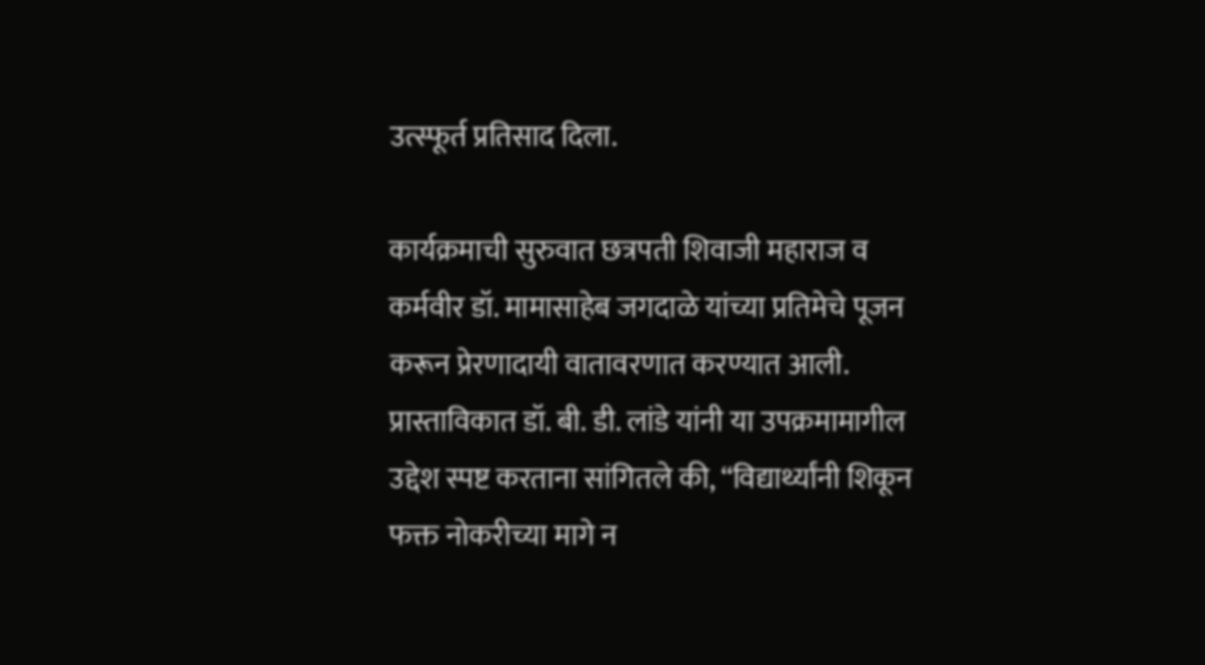उत्स्फूर्त प्रतिसाद दिला.

कार्यक्रमाची सुरुवात छत्रपती शिवाजी महाराज व कर्मवीर डॉ. मामासाहेब जगदाळे यांच्या प्रतिमेचे पूजन करून प्रेरणादायी वातावरणात करण्यात आली. प्रास्ताविकात डॉ. बी. डी. लांडे यांनी या उपक्रमामागील उद्देश स्पष्ट करताना सांगितले की, “विद्यार्थ्यांनी शिकून फक्त नोकरीच्या मागे न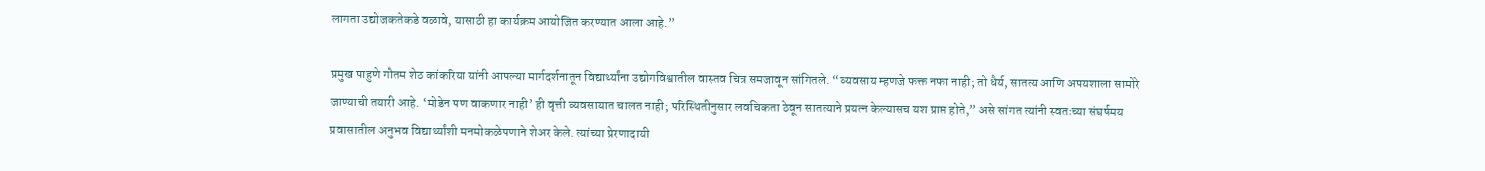लागता उद्योजकतेकडे वळावे, यासाठी हा कार्यक्रम आयोजित करण्यात आला आहे.”

प्रमुख पाहुणे गौतम शेठ कांकरिया यांनी आपल्या मार्गदर्शनातून विद्यार्थ्यांना उद्योगविश्वातील वास्तव चित्र समजावून सांगितले. “व्यवसाय म्हणजे फक्त नफा नाही; तो धैर्य, सातत्य आणि अपयशाला सामोरे जाण्याची तयारी आहे. ‘मोडेन पण वाकणार नाही’ ही वृत्ती व्यवसायात चालत नाही; परिस्थितीनुसार लवचिकता ठेवून सातत्याने प्रयत्न केल्यासच यश प्राप्त होते,” असे सांगत त्यांनी स्वतःच्या संघर्षमय प्रवासातील अनुभव विद्यार्थ्यांशी मनमोकळेपणाने शेअर केले. त्यांच्या प्रेरणादायी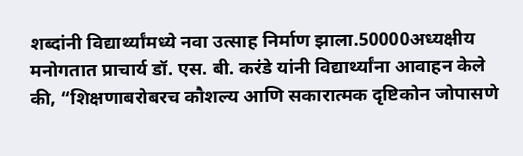शब्दांनी विद्यार्थ्यांमध्ये नवा उत्साह निर्माण झाला.50000अध्यक्षीय मनोगतात प्राचार्य डॉ. एस. बी. करंडे यांनी विद्यार्थ्यांना आवाहन केले की, “शिक्षणाबरोबरच कौशल्य आणि सकारात्मक दृष्टिकोन जोपासणे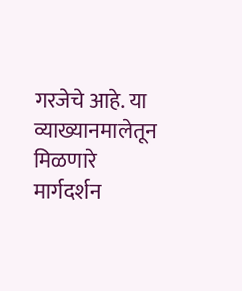गरजेचे आहे. या व्याख्यानमालेतून मिळणारे मार्गदर्शन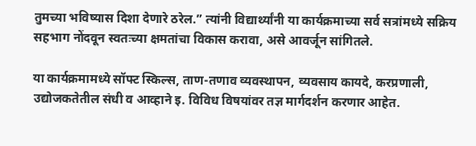तुमच्या भविष्यास दिशा देणारे ठरेल.” त्यांनी विद्यार्थ्यांनी या कार्यक्रमाच्या सर्व सत्रांमध्ये सक्रिय सहभाग नोंदवून स्वतःच्या क्षमतांचा विकास करावा, असे आवर्जून सांगितले.

या कार्यक्रमामध्ये सॉफ्ट स्किल्स, ताण-तणाव व्यवस्थापन, व्यवसाय कायदे, करप्रणाली, उद्योजकतेतील संधी व आव्हाने इ. विविध विषयांवर तज्ञ मार्गदर्शन करणार आहेत.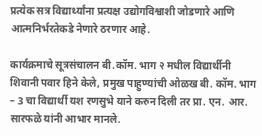प्रत्येक सत्र विद्यार्थ्यांना प्रत्यक्ष उद्योगविश्वाशी जोडणारे आणि आत्मनिर्भरतेकडे नेणारे ठरणार आहे.

कार्यक्रमाचे सूत्रसंचालन बी.कॉम. भाग २ मधील विद्यार्थीनी शिवानी पवार हिने केले, प्रमुख पाहुण्यांची ओळख बी. कॉम. भाग – 3 चा विद्यार्थी यश रणसुभे याने करुन दिली तर प्रा. एन. आर. सारफळे यांनी आभार मानले.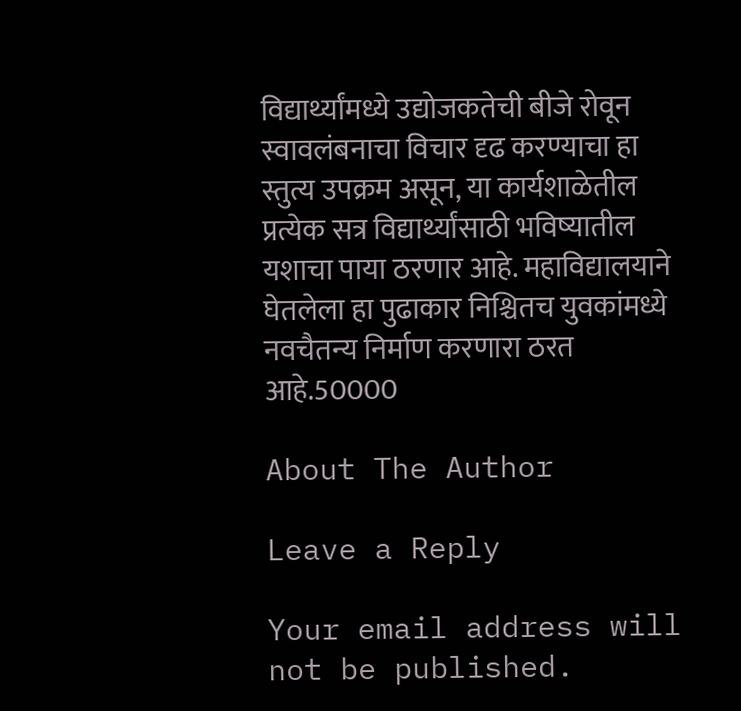विद्यार्थ्यांमध्ये उद्योजकतेची बीजे रोवून स्वावलंबनाचा विचार दृढ करण्याचा हा स्तुत्य उपक्रम असून, या कार्यशाळेतील प्रत्येक सत्र विद्यार्थ्यांसाठी भविष्यातील यशाचा पाया ठरणार आहे. महाविद्यालयाने घेतलेला हा पुढाकार निश्चितच युवकांमध्ये नवचैतन्य निर्माण करणारा ठरत आहे.50000

About The Author

Leave a Reply

Your email address will not be published.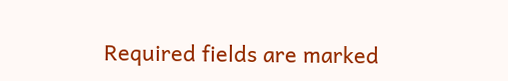Required fields are marked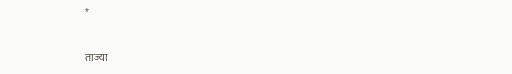*

ताज्या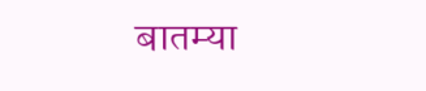बातम्या